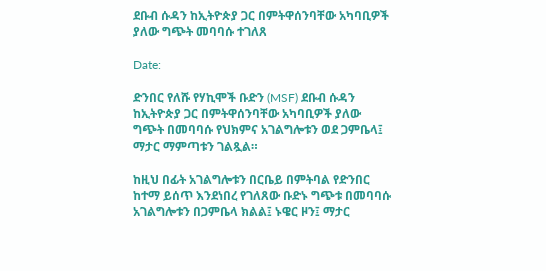ደቡብ ሱዳን ከኢትዮጵያ ጋር በምትዋሰንባቸው አካባቢዎች ያለው ግጭት መባባሱ ተገለጸ

Date:

ድንበር የለሹ የሃኪሞች ቡድን (MSF) ደቡብ ሱዳን ከኢትዮጵያ ጋር በምትዋሰንባቸው አካባቢዎች ያለው ግጭት በመባባሱ የህክምና አገልግሎቱን ወደ ጋምቤላ፤ ማታር ማምጣቱን ገልጿል።

ከዚህ በፊት አገልግሎቱን በርቤይ በምትባል የድንበር ከተማ ይሰጥ እንደነበረ የገለጸው ቡድኑ ግጭቱ በመባባሱ አገልግሎቱን በጋምቤላ ክልል፤ ኑዌር ዞን፤ ማታር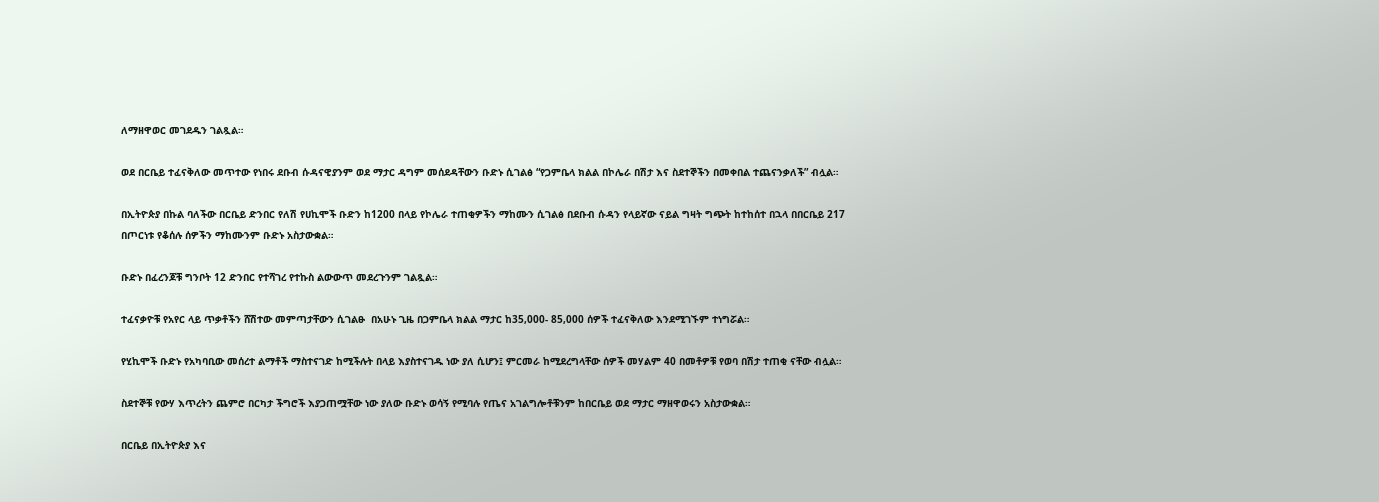ለማዘዋወር መገደዱን ገልጿል።

ወደ በርቤይ ተፈናቅለው መጥተው የነበሩ ደቡብ ሱዳናዊያንም ወደ ማታር ዳግም መሰደዳቸውን ቡድኑ ሲገልፅ “የጋምቤላ ክልል በኮሌራ በሽታ እና ስደተኞችን በመቀበል ተጨናንቃለች” ብሏል።

በኢትዮጵያ በኩል ባለችው በርቤይ ድንበር የለሽ የሀኪሞች ቡድን ከ1200 በላይ የኮሌራ ተጠቂዎችን ማከሙን ሲገልፅ በደቡብ ሱዳን የላይኛው ናይል ግዛት ግጭት ከተከሰተ በኋላ በበርቤይ 217 በጦርነቱ የቆሰሉ ሰዎችን ማከሙንም ቡድኑ አስታውቋል።

ቡድኑ በፈረንጆቹ ግንቦት 12 ድንበር የተሻገረ የተኩስ ልውውጥ መደረጉንም ገልጿል።

ተፈናቃዮቹ የአየር ላይ ጥቃቶችን ሸሽተው መምጣታቸውን ሲገልፁ  በአሁኑ ጊዜ በጋምቤላ ክልል ማታር ከ35,000- 85,000 ሰዎች ተፈናቅለው እንደሚገኙም ተነግሯል።

የሂኪሞች ቡድኑ የአካባቢው መሰረተ ልማቶች ማስተናገድ ከሚችሉት በላይ እያስተናገዱ ነው ያለ ሲሆን፤ ምርመራ ከሚደረግላቸው ሰዎች መሃልም 40 በመቶዎቹ የወባ በሽታ ተጠቂ ናቸው ብሏል።

ስደተኞቹ የውሃ እጥረትን ጨምሮ በርካታ ችግሮች እያጋጠሟቸው ነው ያለው ቡድኑ ወሳኝ የሚባሉ የጤና አገልግሎቶቹንም ከበርቤይ ወደ ማታር ማዘዋወሩን አስታውቋል።

በርቤይ በኢትዮጵያ እና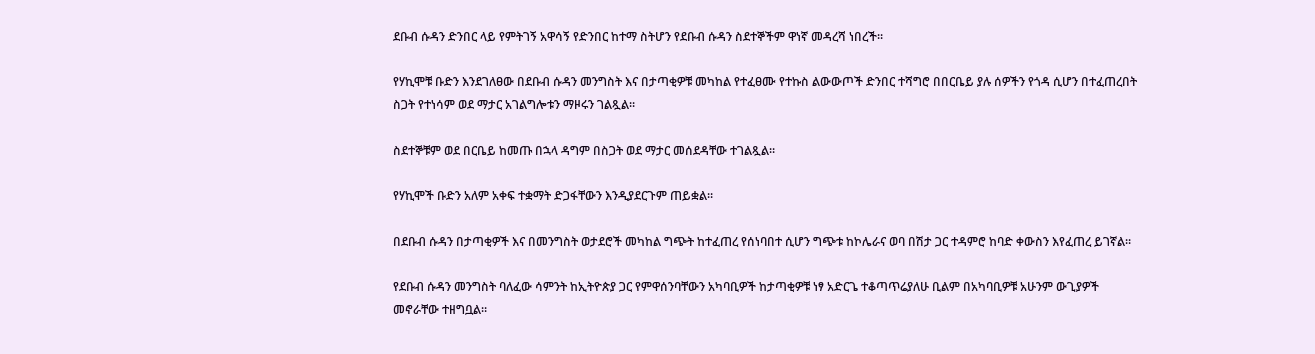ደቡብ ሱዳን ድንበር ላይ የምትገኝ አዋሳኝ የድንበር ከተማ ስትሆን የደቡብ ሱዳን ስደተኞችም ዋነኛ መዳረሻ ነበረች።

የሃኪሞቹ ቡድን እንደገለፀው በደቡብ ሱዳን መንግስት እና በታጣቂዎቹ መካከል የተፈፀሙ የተኩስ ልውውጦች ድንበር ተሻግሮ በበርቤይ ያሉ ሰዎችን የጎዳ ሲሆን በተፈጠረበት ስጋት የተነሳም ወደ ማታር አገልግሎቱን ማዞሩን ገልጿል።

ስደተኞቹም ወደ በርቤይ ከመጡ በኋላ ዳግም በስጋት ወደ ማታር መሰደዳቸው ተገልጿል።

የሃኪሞች ቡድን አለም አቀፍ ተቋማት ድጋፋቸውን እንዲያደርጉም ጠይቋል።

በደቡብ ሱዳን በታጣቂዎች እና በመንግስት ወታደሮች መካከል ግጭት ከተፈጠረ የሰነባበተ ሲሆን ግጭቱ ከኮሌራና ወባ በሽታ ጋር ተዳምሮ ከባድ ቀውስን እየፈጠረ ይገኛል።

የደቡብ ሱዳን መንግስት ባለፈው ሳምንት ከኢትዮጵያ ጋር የምዋሰንባቸውን አካባቢዎች ከታጣቂዎቹ ነፃ አድርጌ ተቆጣጥሬያለሁ ቢልም በአካባቢዎቹ አሁንም ውጊያዎች መኖራቸው ተዘግቧል።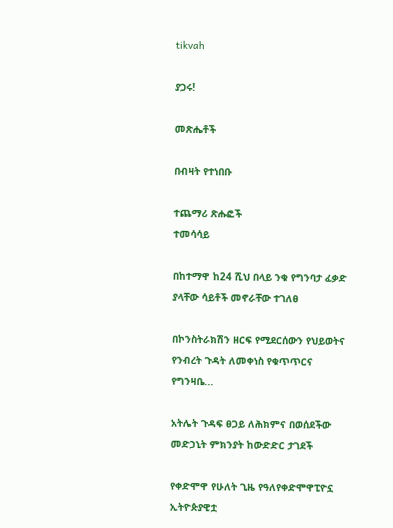tikvah

ያጋሩ!

መጽሔቶች

በብዛት የተነበቡ

ተጨማሪ ጽሑፎች
ተመሳሳይ

በከተማዋ ከ24 ሺህ በላይ ንቁ የግንባታ ፈቃድ ያላቸው ሳይቶች መኖራቸው ተገለፀ

በኮንስትራክሽን ዘርፍ የሚደርሰውን የህይወትና የንብረት ጉዳት ለመቀነስ የቁጥጥርና የግንዛቤ...

አትሌት ጉዳፍ ፀጋይ ለሕክምና በወሰደችው መድኃኒት ምክንያት ከውድድር ታገደች

የቀድሞዋ የሁለት ጊዜ የዓለየቀድሞዋፒዮኗ ኢትዮጵያዊቷ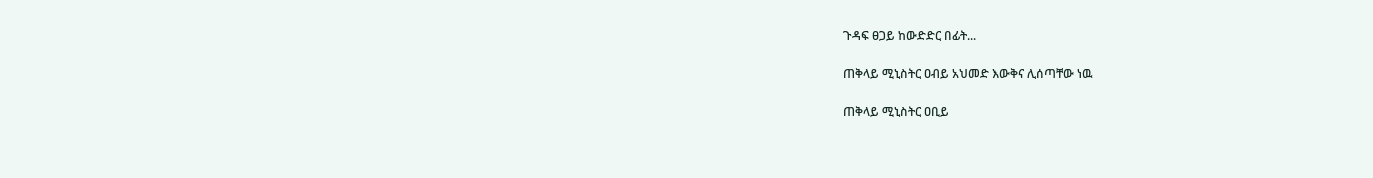ጉዳፍ ፀጋይ ከውድድር በፊት...

ጠቅላይ ሚኒስትር ዐብይ አህመድ እውቅና ሊሰጣቸው ነዉ

ጠቅላይ ሚኒስትር ዐቢይ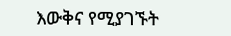እውቅና የሚያገኙት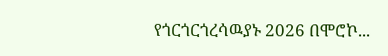የጎርጎርጎረሳዉያኑ 2026 በሞሮኮ...